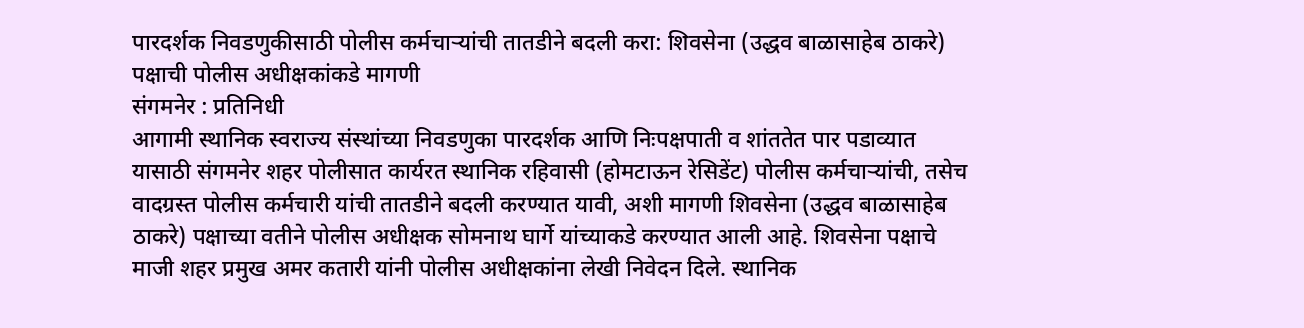पारदर्शक निवडणुकीसाठी पोलीस कर्मचाऱ्यांची तातडीने बदली करा: शिवसेना (उद्धव बाळासाहेब ठाकरे) पक्षाची पोलीस अधीक्षकांकडे मागणी
संगमनेर : प्रतिनिधी
आगामी स्थानिक स्वराज्य संस्थांच्या निवडणुका पारदर्शक आणि निःपक्षपाती व शांततेत पार पडाव्यात यासाठी संगमनेर शहर पोलीसात कार्यरत स्थानिक रहिवासी (होमटाऊन रेसिडेंट) पोलीस कर्मचाऱ्यांची, तसेच वादग्रस्त पोलीस कर्मचारी यांची तातडीने बदली करण्यात यावी, अशी मागणी शिवसेना (उद्धव बाळासाहेब ठाकरे) पक्षाच्या वतीने पोलीस अधीक्षक सोमनाथ घार्गे यांच्याकडे करण्यात आली आहे. शिवसेना पक्षाचे माजी शहर प्रमुख अमर कतारी यांनी पोलीस अधीक्षकांना लेखी निवेदन दिले. स्थानिक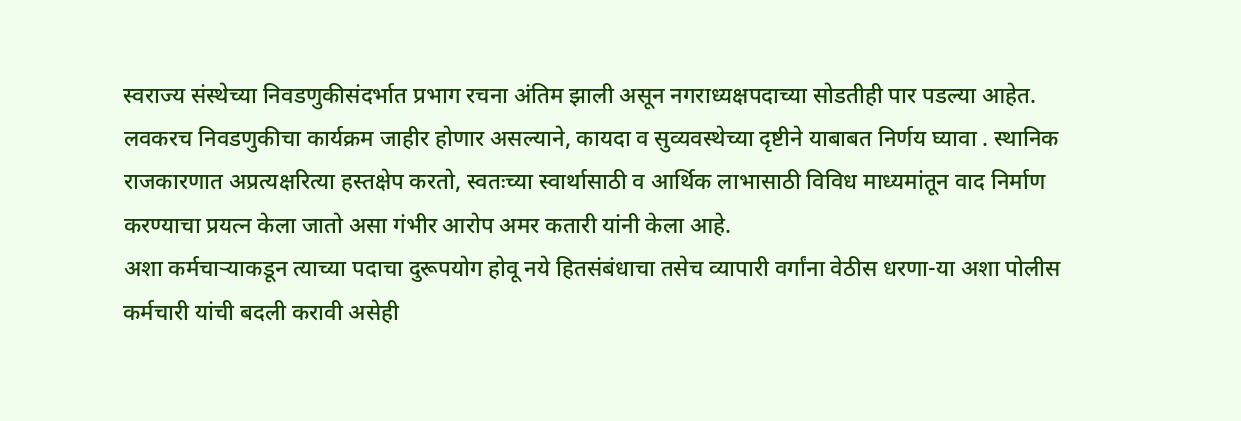स्वराज्य संस्थेच्या निवडणुकीसंदर्भात प्रभाग रचना अंतिम झाली असून नगराध्यक्षपदाच्या सोडतीही पार पडल्या आहेत. लवकरच निवडणुकीचा कार्यक्रम जाहीर होणार असल्याने, कायदा व सुव्यवस्थेच्या दृष्टीने याबाबत निर्णय घ्यावा . स्थानिक राजकारणात अप्रत्यक्षरित्या हस्तक्षेप करतो, स्वतःच्या स्वार्थासाठी व आर्थिक लाभासाठी विविध माध्यमांतून वाद निर्माण करण्याचा प्रयत्न केला जातो असा गंभीर आरोप अमर कतारी यांनी केला आहे.
अशा कर्मचाऱ्याकडून त्याच्या पदाचा दुरूपयोग होवू नये हितसंबंधाचा तसेच व्यापारी वर्गांना वेठीस धरणा-या अशा पोलीस कर्मचारी यांची बदली करावी असेही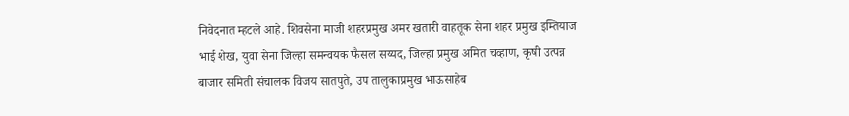निवेदनात म्हटले आहे. शिवसेना माजी शहरप्रमुख अमर खतारी वाहतूक सेना शहर प्रमुख इम्तियाज भाई शेख, युवा सेना जिल्हा समन्वयक फैसल सय्यद, जिल्हा प्रमुख अमित चव्हाण, कृषी उत्पन्न बाजार समिती संचालक विजय सातपुते, उप तालुकाप्रमुख भाऊसाहेब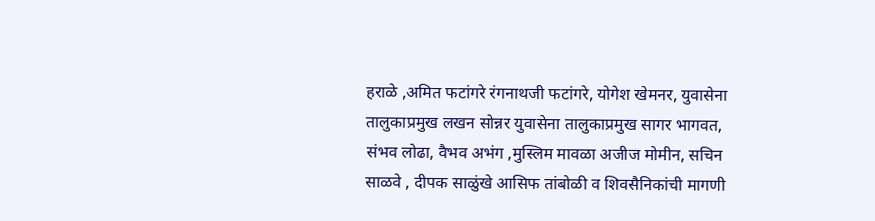हराळे ,अमित फटांगरे रंगनाथजी फटांगरे, योगेश खेमनर, युवासेना तालुकाप्रमुख लखन सोन्नर युवासेना तालुकाप्रमुख सागर भागवत, संभव लोढा, वैभव अभंग ,मुस्लिम मावळा अजीज मोमीन, सचिन साळवे , दीपक साळुंखे आसिफ तांबोळी व शिवसैनिकांची मागणी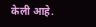केली आहे.